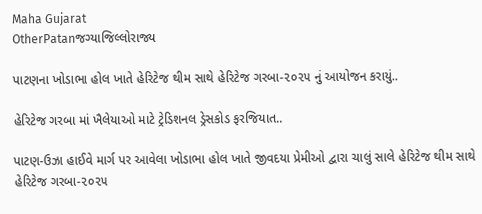Maha Gujarat
OtherPatanજગ્યાજિલ્લોરાજ્ય

પાટણના ખોડાભા હોલ ખાતે હેરિટેજ થીમ સાથે હેરિટેજ ગરબા-૨૦૨૫ નું આયોજન કરાયું..

હેરિટેજ ગરબા માં ખૈલેયાઓ માટે ટ્રેડિશનલ ડ્રેસકોડ ફરજિયાત..

પાટણ-ઉઝા હાઈવે માર્ગ પર આવેલા ખોડાભા હોલ ખાતે જીવદયા પ્રેમીઓ દ્વારા ચાલું સાલે હેરિટેજ થીમ સાથે હેરિટેજ ગરબા-૨૦૨૫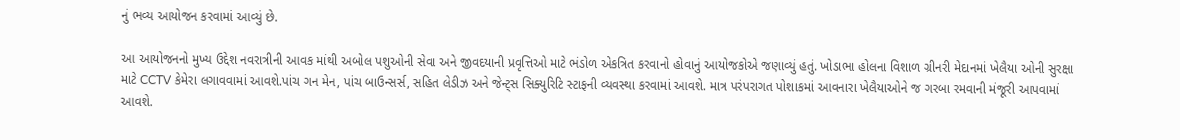નું ભવ્ય આયોજન કરવામાં આવ્યું છે.

આ આયોજનનો મુખ્ય ઉદ્દેશ નવરાત્રીની આવક માંથી અબોલ પશુઓની સેવા અને જીવદયાની પ્રવૃત્તિઓ માટે ભંડોળ એકત્રિત કરવાનો હોવાનું આયોજકોએ જણાવ્યું હતું. ખોડાભા હોલના વિશાળ ગ્રીનરી મેદાનમાં ખેલૈયા ઓની સુરક્ષા માટે CCTV કેમેરા લગાવવામાં આવશે.પાંચ ગન મેન, પાંચ બાઉન્સર્સ, સહિત લેડીઝ અને જેન્ટ્સ સિક્યુરિટિ સ્ટાફની વ્યવસ્થા કરવામાં આવશે. માત્ર પરંપરાગત પોશાકમાં આવનારા ખેલૈયાઓને જ ગરબા રમવાની મંજૂરી આપવામાં આવશે.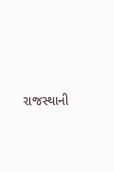રાજસ્થાની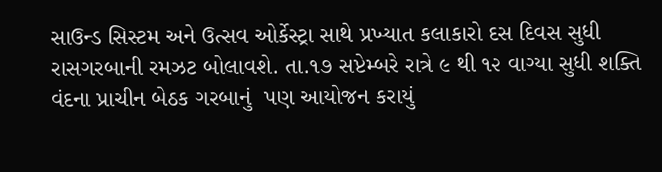સાઉન્ડ સિસ્ટમ અને ઉત્સવ ઓર્કેસ્ટ્રા સાથે પ્રખ્યાત કલાકારો દસ દિવસ સુધી રાસગરબાની રમઝટ બોલાવશે. તા.૧૭ સપ્ટેમ્બરે રાત્રે ૯ થી ૧૨ વાગ્યા સુધી શક્તિ વંદના પ્રાચીન બેઠક ગરબાનું  પણ આયોજન કરાયું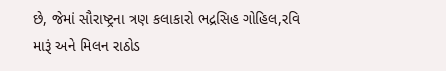છે, જેમાં સૌરાષ્ટ્રના ત્રણ કલાકારો ભદ્રસિહ ગોહિલ,રવિ મારૂં અને મિલન રાઠોડ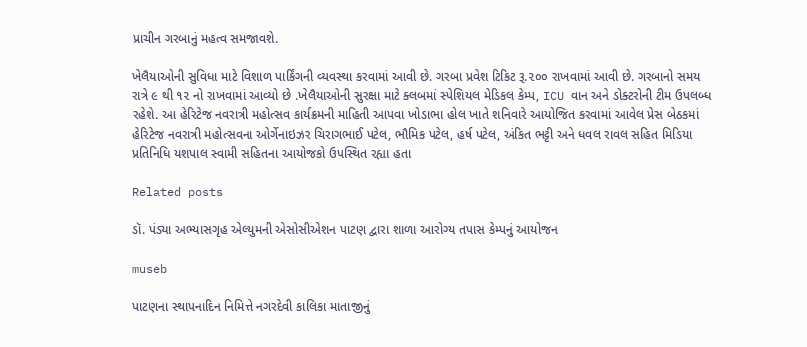પ્રાચીન ગરબાનું મહત્વ સમજાવશે.

ખેલૈયાઓની સુવિધા માટે વિશાળ પાર્કિંગની વ્યવસ્થા કરવામાં આવી છે. ગરબા પ્રવેશ ટિકિટ રૂ.૨૦૦ રાખવામાં આવી છે. ગરબાનો સમય રાત્રે ૯ થી ૧૨ નો રાખવામાં આવ્યો છે .ખેલૈયાઓની સુરક્ષા માટે ક્લબમાં સ્પેશિયલ મેડિકલ કેમ્પ, ICU વાન અને ડોક્ટરોની ટીમ ઉપલબ્ધ રહેશે. આ હેરિટેજ નવરાત્રી મહોત્સવ કાર્યક્રમની માહિતી આપવા ખોડાભા હોલ ખાતે શનિવારે આયોજિત કરવામાં આવેલ પ્રેસ બેઠકમાં હેરિટેજ નવરાત્રી મહોત્સવના ઓર્ગેનાઇઝર ચિરાગભાઈ પટેલ, ભૌમિક પટેલ, હર્ષ પટેલ, અંકિત ભટ્ટી અને ધવલ રાવલ સહિત મિડિયા પ્રતિનિધિ યશપાલ સ્વામી સહિતના આયોજકો ઉપસ્થિત રહ્યા હતા

Related posts

ડૉ. પંડ્યા અભ્યાસગૃહ એલ્યુમની એસોસીએશન પાટણ દ્વારા શાળા આરોગ્ય તપાસ કેમ્પનું આયોજન

museb

પાટણના સ્થાપનાદિન નિમિત્તે નગરદેવી કાલિકા માતાજીનું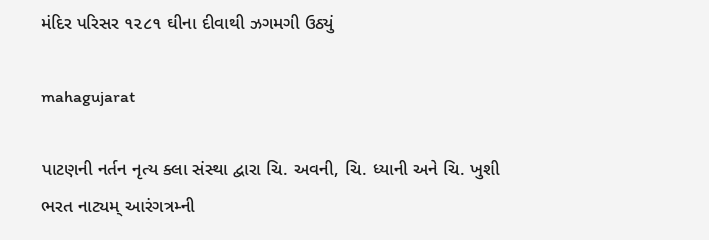મંદિર પરિસર ૧૨૮૧ ઘીના દીવાથી ઝગમગી ઉઠ્યું

mahagujarat

પાટણની નર્તન નૃત્ય ક્લા સંસ્થા દ્વારા ચિ. અવની, ચિ. ધ્યાની અને ચિ. ખુશી ભરત નાટ્યમ્ આરંગત્રમ્ની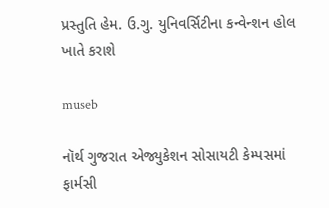પ્રસ્તુતિ હેમ. ઉ.ગુ. યુનિવર્સિટીના કન્વેન્શન હોલ ખાતે કરાશે

museb

નૉર્થ ગુજરાત એજ્યુકેશન સોસાયટી કેમ્પસમાં ફાર્મસી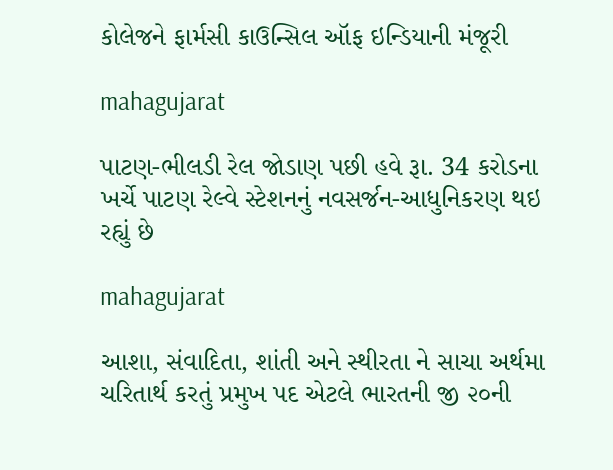કોલેજને ફાર્મસી કાઉન્સિલ ઑફ ઇન્ડિયાની મંજૂરી

mahagujarat

પાટણ-ભીલડી રેલ જોડાણ પછી હવે રૂા. 34 કરોડના ખર્ચે પાટણ રેલ્વે સ્ટેશનનું નવસર્જન-આધુનિકરણ થઇ રહ્યું છે

mahagujarat

આશા, સંવાદિતા, શાંતી અને સ્થીરતા ને સાચા અર્થમા ચરિતાર્થ કરતું પ્રમુખ પદ એટલે ભારતની જી ૨૦ની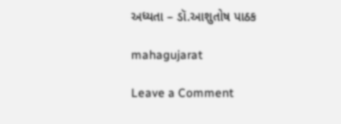અધ્યતા – ડૉ.આશુતોષ પાઠક

mahagujarat

Leave a Comment